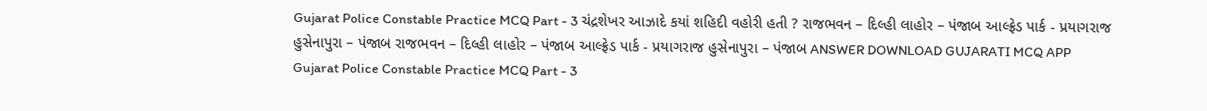Gujarat Police Constable Practice MCQ Part - 3 ચંદ્રશેખર આઝાદે કયાં શહિદી વહોરી હતી ? રાજભવન – દિલ્હી લાહોર – પંજાબ આલ્ફ્રેડ પાર્ક - પ્રયાગરાજ હુસેનાપુરા – પંજાબ રાજભવન – દિલ્હી લાહોર – પંજાબ આલ્ફ્રેડ પાર્ક - પ્રયાગરાજ હુસેનાપુરા – પંજાબ ANSWER DOWNLOAD GUJARATI MCQ APP
Gujarat Police Constable Practice MCQ Part - 3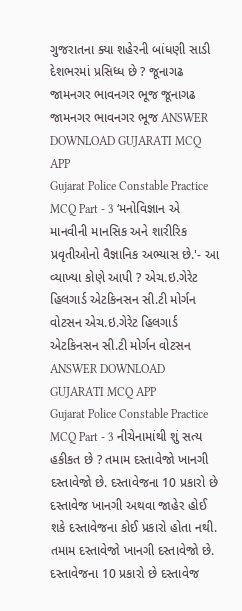ગુજરાતના ક્યા શહેરની બાંધણી સાડી દેશભરમાં પ્રસિધ્ધ છે ? જૂનાગઢ જામનગર ભાવનગર ભૂજ જૂનાગઢ જામનગર ભાવનગર ભૂજ ANSWER DOWNLOAD GUJARATI MCQ APP
Gujarat Police Constable Practice MCQ Part - 3 ‘મનોવિજ્ઞાન એ માનવીની માનસિક અને શારીરિક પ્રવૃતીઓનો વૈજ્ઞાનિક અભ્યાસ છે.'- આ વ્યાખ્યા કોણે આપી ? એચ.ઇ.ગેરેટ હિલગાર્ડ એટકિનસન સી.ટી મોર્ગન વોટસન એચ.ઇ.ગેરેટ હિલગાર્ડ એટકિનસન સી.ટી મોર્ગન વોટસન ANSWER DOWNLOAD GUJARATI MCQ APP
Gujarat Police Constable Practice MCQ Part - 3 નીચેનામાંથી શું સત્ય હકીકત છે ? તમામ દસ્તાવેજો ખાનગી દસ્તાવેજો છે. દસ્તાવેજના 10 પ્રકારો છે દસ્તાવેજ ખાનગી અથવા જાહેર હોઈ શકે દસ્તાવેજના કોઈ પ્રકારો હોતા નથી. તમામ દસ્તાવેજો ખાનગી દસ્તાવેજો છે. દસ્તાવેજના 10 પ્રકારો છે દસ્તાવેજ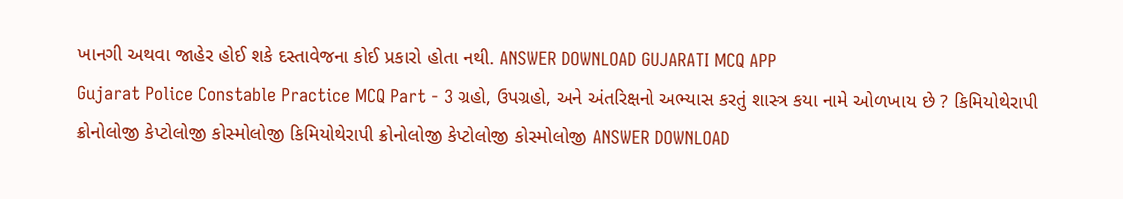ખાનગી અથવા જાહેર હોઈ શકે દસ્તાવેજના કોઈ પ્રકારો હોતા નથી. ANSWER DOWNLOAD GUJARATI MCQ APP
Gujarat Police Constable Practice MCQ Part - 3 ગ્રહો, ઉપગ્રહો, અને અંતરિક્ષનો અભ્યાસ કરતું શાસ્ત્ર કયા નામે ઓળખાય છે ? કિમિયોથેરાપી ક્રોનોલોજી કેપ્ટોલોજી કોસ્મોલોજી કિમિયોથેરાપી ક્રોનોલોજી કેપ્ટોલોજી કોસ્મોલોજી ANSWER DOWNLOAD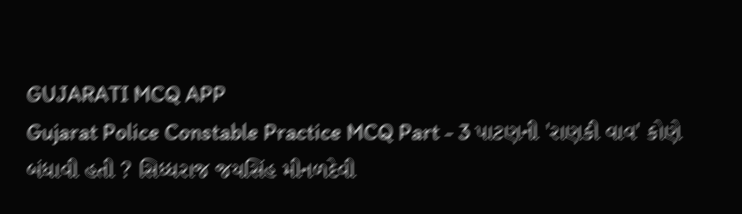GUJARATI MCQ APP
Gujarat Police Constable Practice MCQ Part - 3 પાટણની 'રાણકી વાવ' કોણે બંધાવી હતી ? સિધ્ધરાજ જયસિંહ મીનળદેવી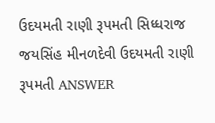ઉદયમતી રાણી રૂપમતી સિધ્ધરાજ જયસિંહ મીનળદેવી ઉદયમતી રાણી રૂપમતી ANSWER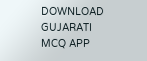DOWNLOAD GUJARATI MCQ APP